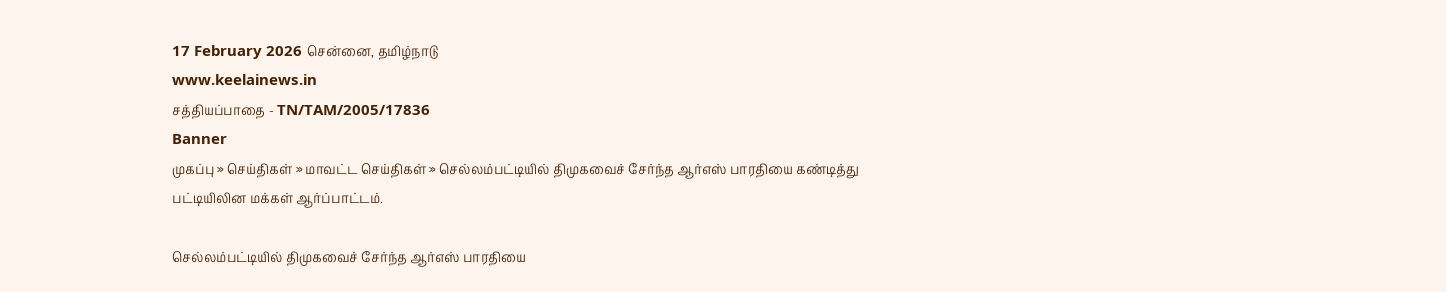17 February 2026 சென்னை, தமிழ்நாடு
www.keelainews.in
சத்தியப்பாதை - TN/TAM/2005/17836
Banner
முகப்பு » செய்திகள் » மாவட்ட செய்திகள் » செல்லம்பட்டியில் திமுகவைச் சேர்ந்த ஆர்எஸ் பாரதியை கண்டித்து பட்டியிலின மக்கள் ஆர்ப்பாட்டம்.

செல்லம்பட்டியில் திமுகவைச் சேர்ந்த ஆர்எஸ் பாரதியை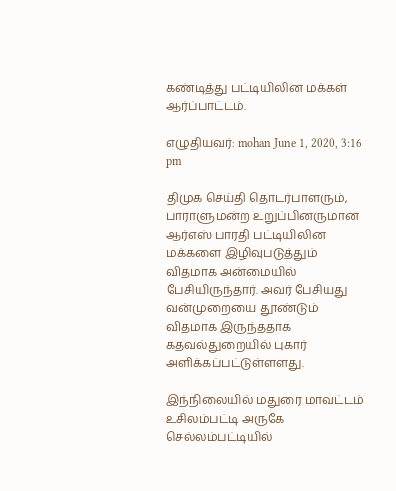கண்டித்து பட்டியிலின மக்கள் ஆர்ப்பாட்டம்.

எழுதியவர்: mohan June 1, 2020, 3:16 pm

திமுக செய்தி தொடர்பாளரும், பாராளுமன்ற உறுப்பினருமான ஆர்எஸ் பாரதி பட்டியிலின மக்களை இழிவுபடுத்தும் விதமாக அன்மையில் பேசியிருந்தார். அவர் பேசியது வன்முறையை தூண்டும் விதமாக இருந்ததாக கதவல்துறையில் புகார் அளிக்கப்பட்டுள்ளளது.

இந்நிலையில் மதுரை மாவட்டம் உசிலம்பட்டி அருகே செல்லம்பட்டியில்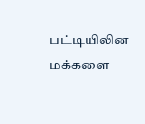பட்டியிலின மக்களை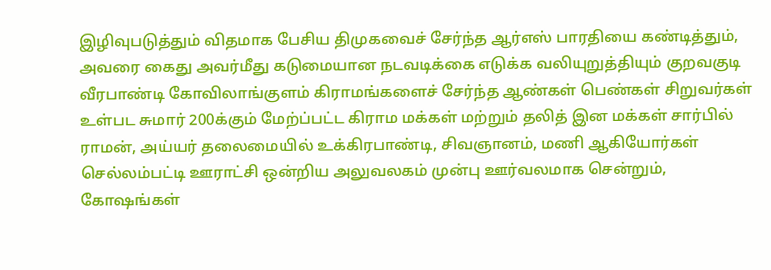இழிவுபடுத்தும் விதமாக பேசிய திமுகவைச் சேர்ந்த ஆர்எஸ் பாரதியை கண்டித்தும், அவரை கைது அவர்மீது கடுமையான நடவடிக்கை எடுக்க வலியுறுத்தியும் குறவகுடி வீரபாண்டி கோவிலாங்குளம் கிராமங்களைச் சேர்ந்த ஆண்கள் பெண்கள் சிறுவர்கள் உள்பட சுமார் 200க்கும் மேற்ப்பட்ட கிராம மக்கள் மற்றும் தலித் இன மக்கள் சார்பில் ராமன், அய்யர் தலைமையில் உக்கிரபாண்டி, சிவஞானம், மணி ஆகியோர்கள் செல்லம்பட்டி ஊராட்சி ஒன்றிய அலுவலகம் முன்பு ஊர்வலமாக சென்றும், கோஷங்கள்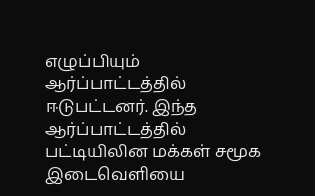எழுப்பியும் ஆர்ப்பாட்டத்தில் ஈடுபட்டனர். இந்த ஆர்ப்பாட்டத்தில் பட்டியிலின மக்கள் சமூக இடைவெளியை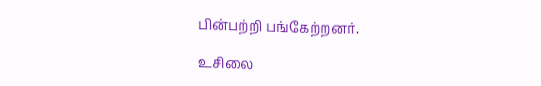பின்பற்றி பங்கேற்றனர்.

உசிலை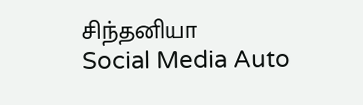சிந்தனியா
Social Media Auto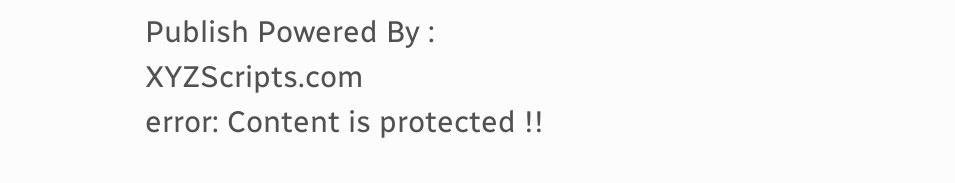Publish Powered By : XYZScripts.com
error: Content is protected !!